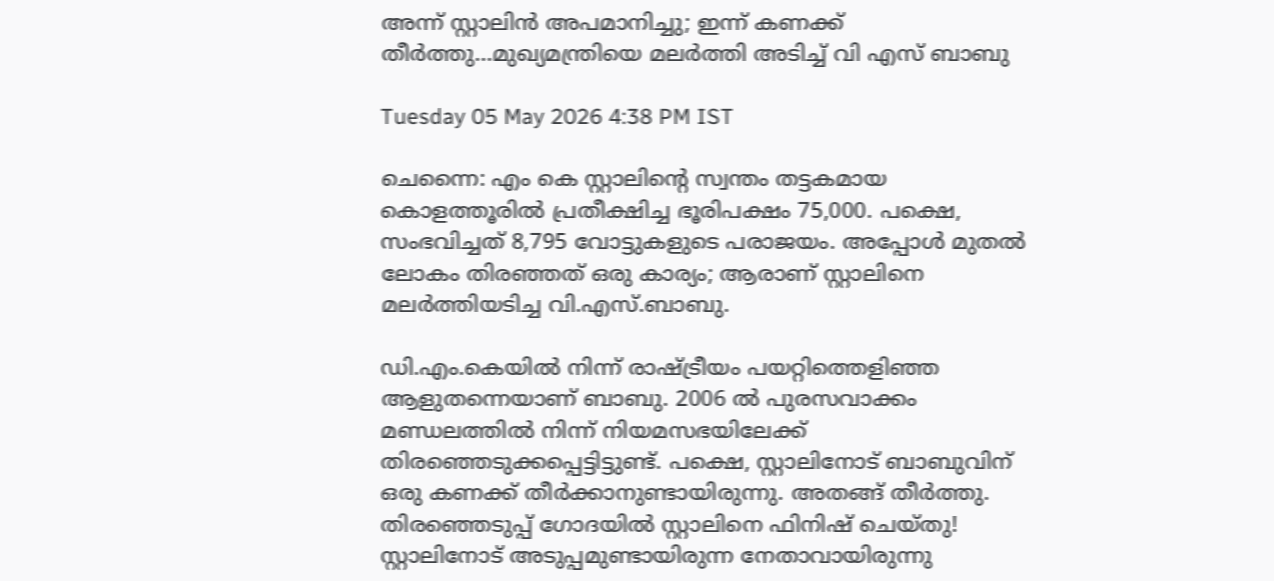അന്ന് സ്റ്റാലിൻ അപമാനിച്ചു; ഇന്ന് കണക്ക് തീർത്തു...മുഖ്യമന്ത്രിയെ മലർത്തി അടിച്ച് വി എസ് ബാബു

Tuesday 05 May 2026 4:38 PM IST

ചെന്നൈ: എം കെ സ്റ്റാലിന്റെ സ്വന്തം തട്ടകമായ കൊളത്തൂരിൽ പ്രതീക്ഷിച്ച ഭൂരിപക്ഷം 75,000. പക്ഷെ, സംഭവിച്ചത് 8,795 വോട്ടുകളുടെ പരാജയം. അപ്പോൾ മുതൽ ലോകം തിര‌ഞ്ഞത് ഒരു കാര്യം; ആരാണ് സ്റ്റാലിനെ മലർത്തിയടിച്ച വി.എസ്.ബാബു.

ഡി.എം.കെയിൽ നിന്ന് രാഷ്ട്രീയം പയറ്റിത്തെളിഞ്ഞ ആളുതന്നെയാണ് ബാബു. 2006 ൽ പുരസവാക്കം മണ്ഡലത്തിൽ നിന്ന് നിയമസഭയിലേക്ക് തിരഞ്ഞെടുക്കപ്പെട്ടിട്ടുണ്ട്. പക്ഷെ, സ്റ്റാലിനോട് ബാബുവിന് ഒരു കണക്ക് തീർക്കാനുണ്ടായിരുന്നു. അതങ്ങ് തീർത്തു. തിരഞ്ഞെടുപ്പ് ഗോദയിൽ സ്റ്റാലിനെ ഫിനിഷ് ചെയ്തു! സ്റ്റാലിനോട് അടുപ്പമുണ്ടായിരുന്ന നേതാവായിരുന്നു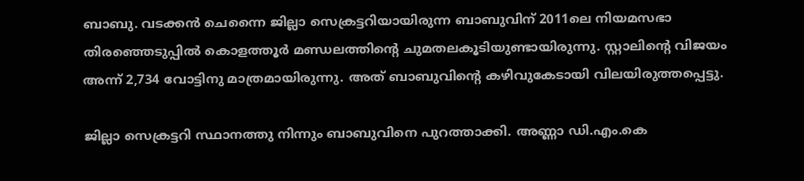ബാബു. വടക്കൻ ചെന്നൈ ജില്ലാ സെക്രട്ടറിയായിരുന്ന ബാബുവിന് 2011ലെ നിയമസഭാ തിരഞ്ഞെടുപ്പിൽ കൊളത്തൂർ മണ്ഡലത്തിന്റെ ചുമതലകൂടിയുണ്ടായിരുന്നു. സ്റ്റാലിന്റെ വിജയം അന്ന് 2,734 വോട്ടിനു മാത്രമായിരുന്നു. അത് ബാബുവിന്റെ കഴിവുകേടായി വിലയിരുത്തപ്പെട്ടു.

ജില്ലാ സെക്രട്ടറി സ്ഥാനത്തു നിന്നും ബാബുവിനെ പുറത്താക്കി. അണ്ണാ ഡി.എം.കെ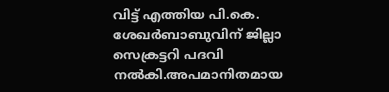വിട്ട് എത്തിയ പി.കെ. ശേഖർബാബുവിന് ‌ജില്ലാ സെക്രട്ടറി പദവി നൽകി.അപമാനിതമായ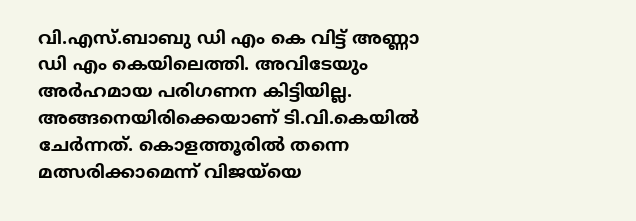വി.എസ്.ബാബു ഡി എം കെ വിട്ട് അണ്ണാ ഡി എം കെയിലെത്തി. അവിടേയും അർഹമായ പരിഗണന കിട്ടിയില്ല. അങ്ങനെയിരിക്കെയാണ് ‌ടി.വി.കെയിൽ ചേർന്നത്. കൊളത്തൂരിൽ തന്നെ മത്സരിക്കാമെന്ന് വിജയ്‌യെ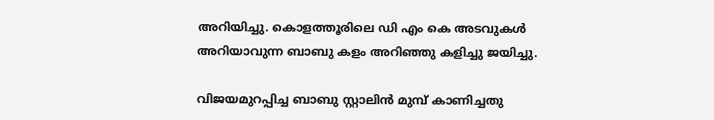അറിയിച്ചു. കൊളത്തൂരിലെ ഡി എം കെ അടവുകൾ അറിയാവുന്ന ബാബു കളം അറിഞ്ഞു കളിച്ചു ജയിച്ചു.

വിജയമുറപ്പിച്ച ബാബു സ്റ്റാലിൻ മുമ്പ് കാണിച്ചതു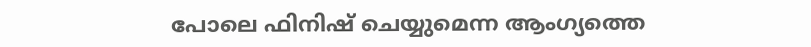പോലെ ഫിനിഷ് ചെയ്യുമെന്ന ആംഗ്യത്തെ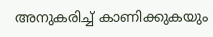അനുകരിച്ച് കാണിക്കുകയും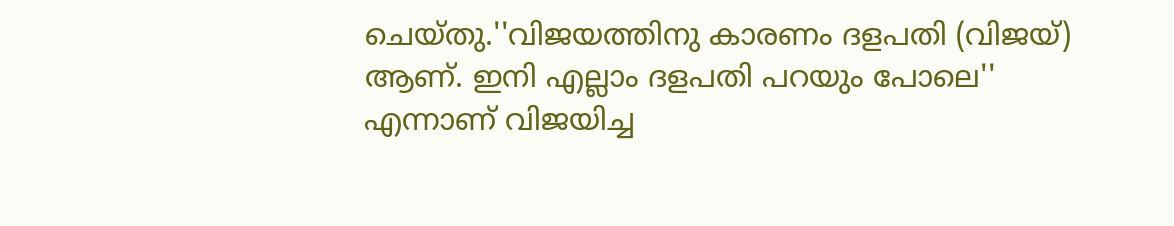ചെയ്തു.''വിജയത്തിനു കാരണം ദളപതി (വിജയ്) ആണ്. ഇനി എല്ലാം ദളപതി പറയും പോലെ'' എന്നാണ് വിജയിച്ച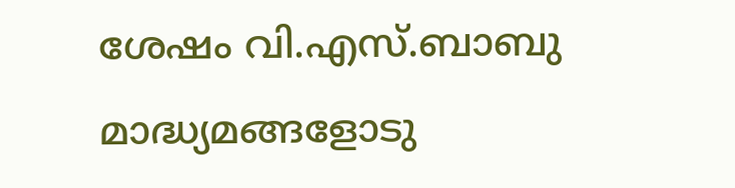ശേഷം വി.എസ്.ബാബു മാദ്ധ്യമങ്ങളോടു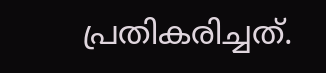പ്രതികരിച്ചത്.